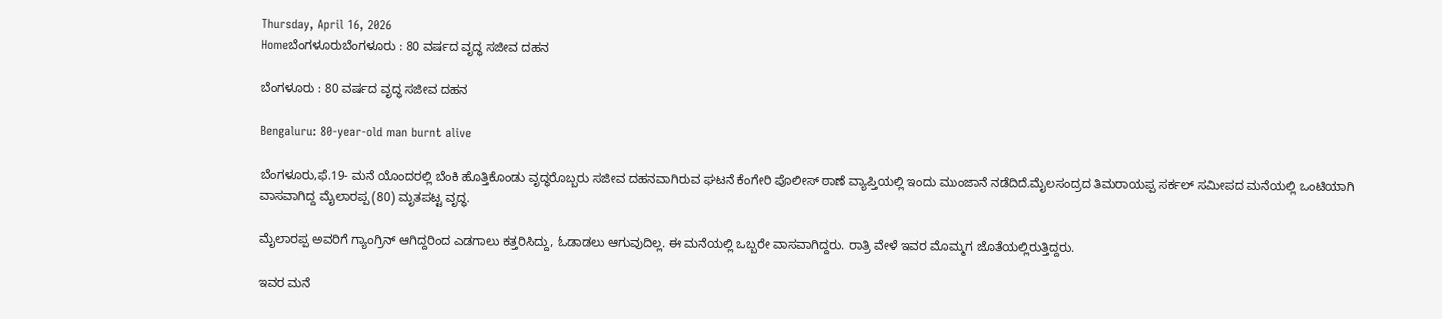Thursday, April 16, 2026
Homeಬೆಂಗಳೂರುಬೆಂಗಳೂರು : 80 ವರ್ಷದ ವೃದ್ಧ ಸಜೀವ ದಹನ

ಬೆಂಗಳೂರು : 80 ವರ್ಷದ ವೃದ್ಧ ಸಜೀವ ದಹನ

Bengaluru: 80-year-old man burnt alive

ಬೆಂಗಳೂರು,ಫೆ.19- ಮನೆ ಯೊಂದರಲ್ಲಿ ಬೆಂಕಿ ಹೊತ್ತಿಕೊಂಡು ವೃದ್ಧರೊಬ್ಬರು ಸಜೀವ ದಹನವಾಗಿರುವ ಘಟನೆ ಕೆಂಗೇರಿ ಪೊಲೀಸ್‌‍ ಠಾಣೆ ವ್ಯಾಪ್ತಿಯಲ್ಲಿ ಇಂದು ಮುಂಜಾನೆ ನಡೆದಿದೆ.ಮೈಲಸಂದ್ರದ ತಿಮರಾಯಪ್ಪ ಸರ್ಕಲ್‌ ಸಮೀಪದ ಮನೆಯಲ್ಲಿ ಒಂಟಿಯಾಗಿ ವಾಸವಾಗಿದ್ದ ಮೈಲಾರಪ್ಪ (80) ಮೃತಪಟ್ಟ ವೃದ್ಧ.

ಮೈಲಾರಪ್ಪ ಅವರಿಗೆ ಗ್ಯಾಂಗ್ರಿನ್‌ ಆಗಿದ್ದರಿಂದ ಎಡಗಾಲು ಕತ್ತರಿಸಿದ್ದು, ಓಡಾಡಲು ಆಗುವುದಿಲ್ಲ. ಈ ಮನೆಯಲ್ಲಿ ಒಬ್ಬರೇ ವಾಸವಾಗಿದ್ದರು. ರಾತ್ರಿ ವೇಳೆ ಇವರ ಮೊಮ್ಮಗ ಜೊತೆಯಲ್ಲಿರುತ್ತಿದ್ದರು.

ಇವರ ಮನೆ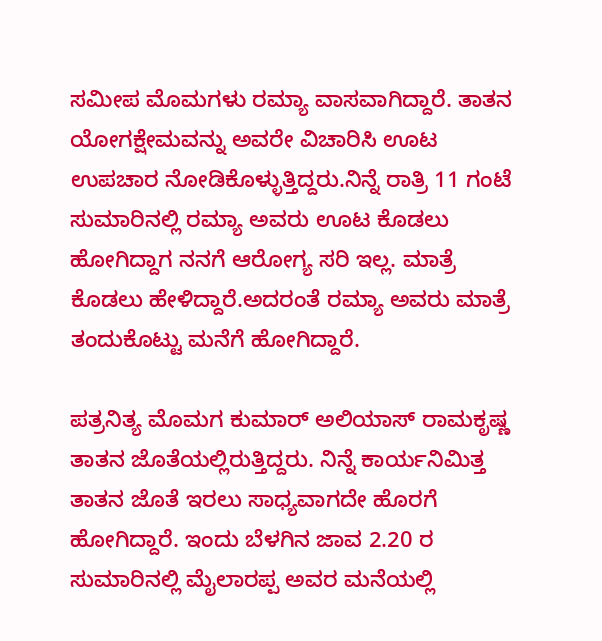ಸಮೀಪ ಮೊಮಗಳು ರಮ್ಯಾ ವಾಸವಾಗಿದ್ದಾರೆ. ತಾತನ ಯೋಗಕ್ಷೇಮವನ್ನು ಅವರೇ ವಿಚಾರಿಸಿ ಊಟ ಉಪಚಾರ ನೋಡಿಕೊಳ್ಳುತ್ತಿದ್ದರು.ನಿನ್ನೆ ರಾತ್ರಿ 11 ಗಂಟೆ ಸುಮಾರಿನಲ್ಲಿ ರಮ್ಯಾ ಅವರು ಊಟ ಕೊಡಲು ಹೋಗಿದ್ದಾಗ ನನಗೆ ಆರೋಗ್ಯ ಸರಿ ಇಲ್ಲ. ಮಾತ್ರೆ ಕೊಡಲು ಹೇಳಿದ್ದಾರೆ.ಅದರಂತೆ ರಮ್ಯಾ ಅವರು ಮಾತ್ರೆ ತಂದುಕೊಟ್ಟು ಮನೆಗೆ ಹೋಗಿದ್ದಾರೆ.

ಪತ್ರನಿತ್ಯ ಮೊಮಗ ಕುಮಾರ್‌ ಅಲಿಯಾಸ್‌‍ ರಾಮಕೃಷ್ಣ ತಾತನ ಜೊತೆಯಲ್ಲಿರುತ್ತಿದ್ದರು. ನಿನ್ನೆ ಕಾರ್ಯನಿಮಿತ್ತ ತಾತನ ಜೊತೆ ಇರಲು ಸಾಧ್ಯವಾಗದೇ ಹೊರಗೆ ಹೋಗಿದ್ದಾರೆ. ಇಂದು ಬೆಳಗಿನ ಜಾವ 2.20 ರ ಸುಮಾರಿನಲ್ಲಿ ಮೈಲಾರಪ್ಪ ಅವರ ಮನೆಯಲ್ಲಿ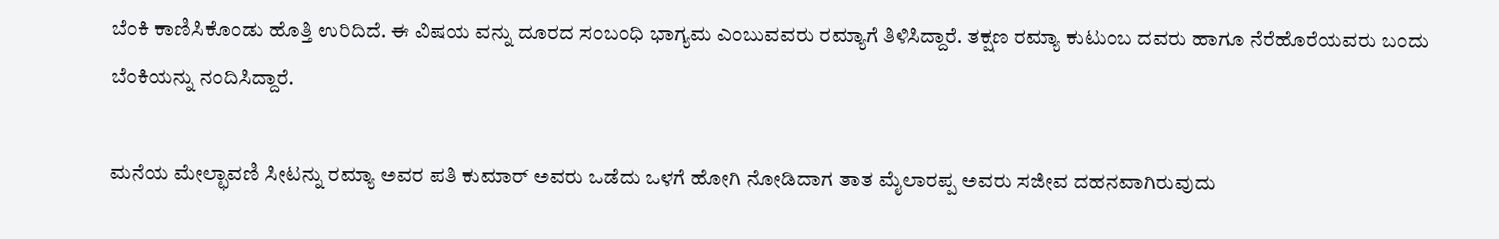ಬೆಂಕಿ ಕಾಣಿಸಿಕೊಂಡು ಹೊತ್ತಿ ಉರಿದಿದೆ. ಈ ವಿಷಯ ವನ್ನು ದೂರದ ಸಂಬಂಧಿ ಭಾಗ್ಯಮ ಎಂಬುವವರು ರಮ್ಯಾಗೆ ತಿಳಿಸಿದ್ದಾರೆ. ತಕ್ಷಣ ರಮ್ಯಾ ಕುಟುಂಬ ದವರು ಹಾಗೂ ನೆರೆಹೊರೆಯವರು ಬಂದು ಬೆಂಕಿಯನ್ನು ನಂದಿಸಿದ್ದಾರೆ.

ಮನೆಯ ಮೇಲ್ಛಾವಣಿ ಸೀಟನ್ನು ರಮ್ಯಾ ಅವರ ಪತಿ ಕುಮಾರ್‌ ಅವರು ಒಡೆದು ಒಳಗೆ ಹೋಗಿ ನೋಡಿದಾಗ ತಾತ ಮೈಲಾರಪ್ಪ ಅವರು ಸಜೀವ ದಹನವಾಗಿರುವುದು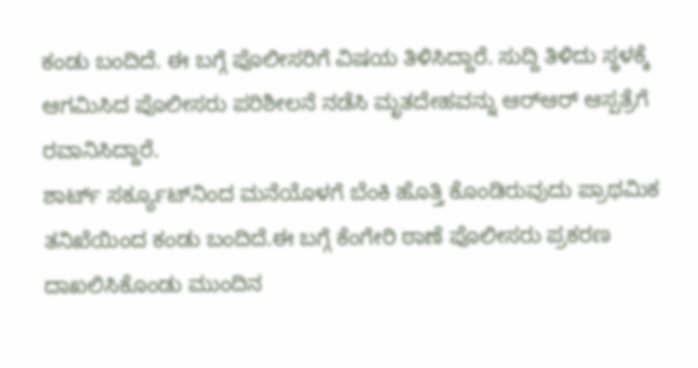ಕಂಡು ಬಂದಿದೆ. ಈ ಬಗ್ಗೆ ಪೊಲೀಸರಿಗೆ ವಿಷಯ ತಿಳಿಸಿದ್ದಾರೆ. ಸುದ್ದಿ ತಿಳಿದು ಸ್ಥಳಕ್ಕೆ ಆಗಮಿಸಿದ ಪೊಲೀಸರು ಪರಿಶೀಲನೆ ನಡೆಸಿ ಮೃತದೇಹವನ್ನು ಆರ್‌ಆರ್‌ ಆಸ್ಪತ್ರೆಗೆ ರವಾನಿಸಿದ್ದಾರೆ.
ಶಾರ್ಟ್‌ ಸರ್ಕ್ಯೂಟ್‌ನಿಂದ ಮನೆಯೊಳಗೆ ಬೆಂಕಿ ಹೊತ್ತಿ ಕೊಂಡಿರುವುದು ಪ್ರಾಥಮಿಕ ತನಿಖೆಯಿಂದ ಕಂಡು ಬಂದಿದೆ.ಈ ಬಗ್ಗೆ ಕೆಂಗೇರಿ ಠಾಣೆ ಪೊಲೀಸರು ಪ್ರಕರಣ ದಾಖಲಿಸಿಕೊಂಡು ಮುಂದಿನ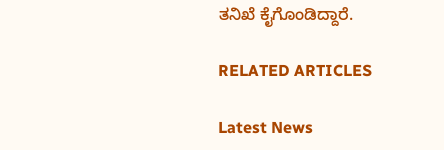ತನಿಖೆ ಕೈಗೊಂಡಿದ್ದಾರೆ.

RELATED ARTICLES

Latest News